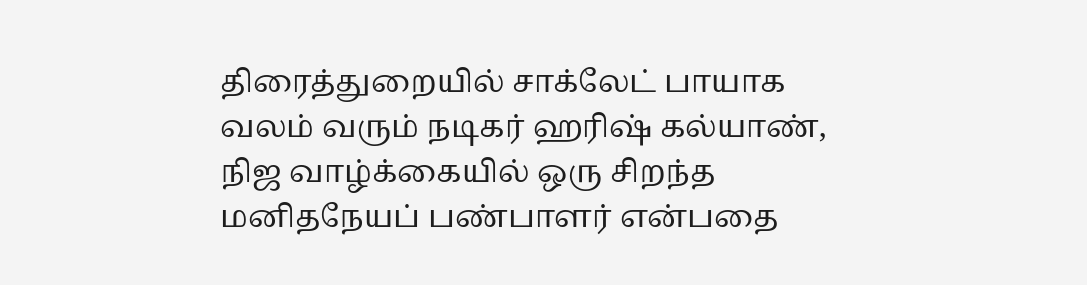திரைத்துறையில் சாக்லேட் பாயாக வலம் வரும் நடிகர் ஹரிஷ் கல்யாண், நிஜ வாழ்க்கையில் ஒரு சிறந்த மனிதநேயப் பண்பாளர் என்பதை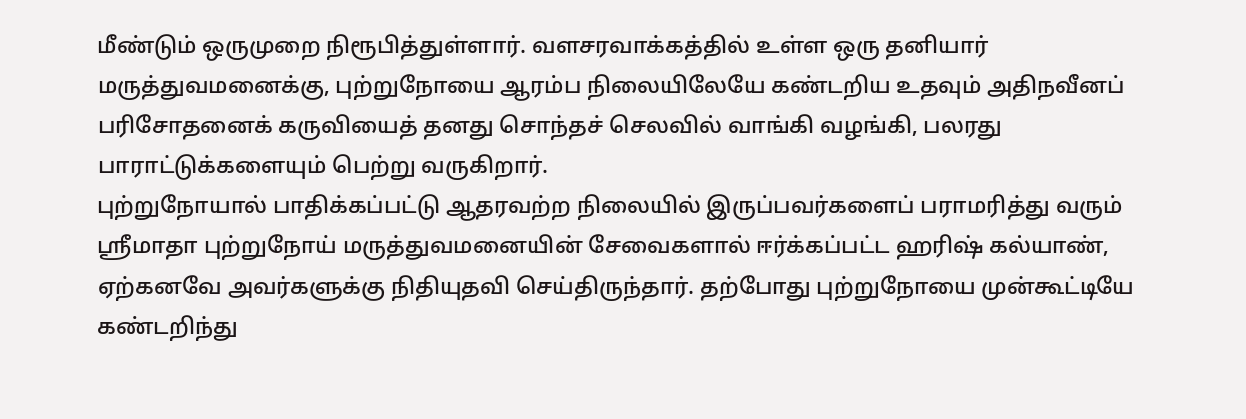மீண்டும் ஒருமுறை நிரூபித்துள்ளார். வளசரவாக்கத்தில் உள்ள ஒரு தனியார் மருத்துவமனைக்கு, புற்றுநோயை ஆரம்ப நிலையிலேயே கண்டறிய உதவும் அதிநவீனப் பரிசோதனைக் கருவியைத் தனது சொந்தச் செலவில் வாங்கி வழங்கி, பலரது பாராட்டுக்களையும் பெற்று வருகிறார்.
புற்றுநோயால் பாதிக்கப்பட்டு ஆதரவற்ற நிலையில் இருப்பவர்களைப் பராமரித்து வரும் ஸ்ரீமாதா புற்றுநோய் மருத்துவமனையின் சேவைகளால் ஈர்க்கப்பட்ட ஹரிஷ் கல்யாண், ஏற்கனவே அவர்களுக்கு நிதியுதவி செய்திருந்தார். தற்போது புற்றுநோயை முன்கூட்டியே கண்டறிந்து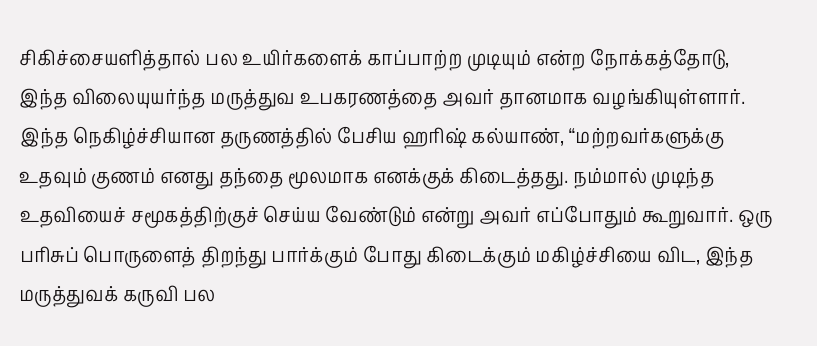சிகிச்சையளித்தால் பல உயிர்களைக் காப்பாற்ற முடியும் என்ற நோக்கத்தோடு, இந்த விலையுயர்ந்த மருத்துவ உபகரணத்தை அவர் தானமாக வழங்கியுள்ளார்.
இந்த நெகிழ்ச்சியான தருணத்தில் பேசிய ஹரிஷ் கல்யாண், “மற்றவர்களுக்கு உதவும் குணம் எனது தந்தை மூலமாக எனக்குக் கிடைத்தது. நம்மால் முடிந்த உதவியைச் சமூகத்திற்குச் செய்ய வேண்டும் என்று அவர் எப்போதும் கூறுவார். ஒரு பரிசுப் பொருளைத் திறந்து பார்க்கும் போது கிடைக்கும் மகிழ்ச்சியை விட, இந்த மருத்துவக் கருவி பல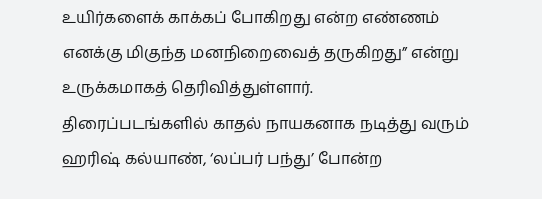உயிர்களைக் காக்கப் போகிறது என்ற எண்ணம் எனக்கு மிகுந்த மனநிறைவைத் தருகிறது” என்று உருக்கமாகத் தெரிவித்துள்ளார்.
திரைப்படங்களில் காதல் நாயகனாக நடித்து வரும் ஹரிஷ் கல்யாண், ‘லப்பர் பந்து’ போன்ற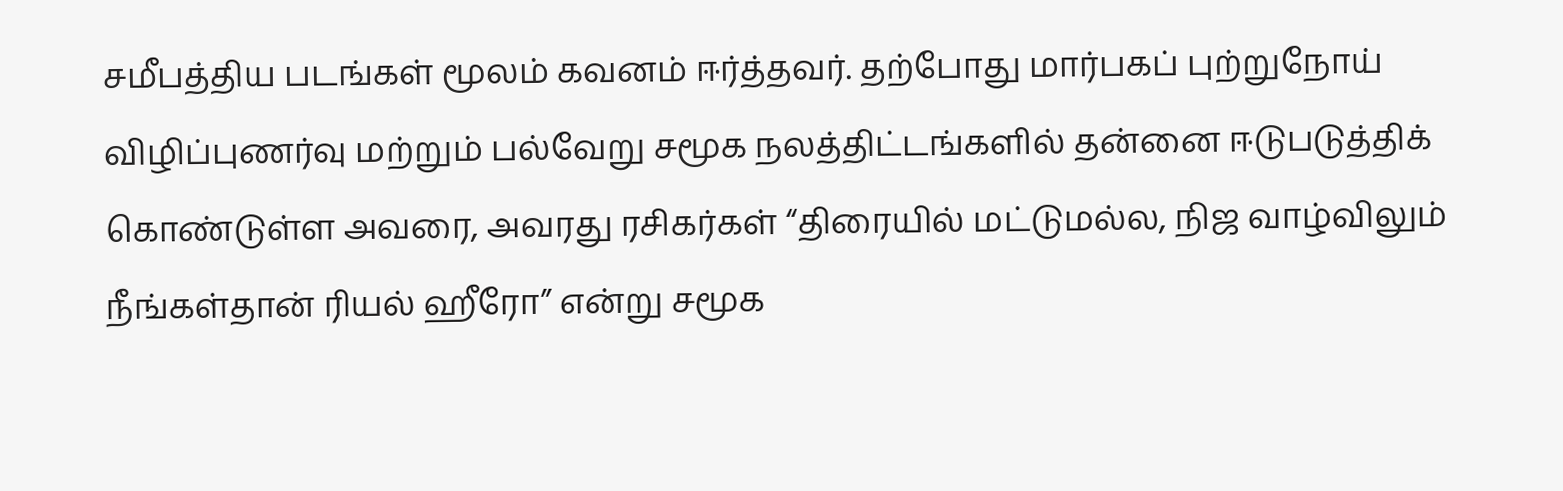சமீபத்திய படங்கள் மூலம் கவனம் ஈர்த்தவர். தற்போது மார்பகப் புற்றுநோய் விழிப்புணர்வு மற்றும் பல்வேறு சமூக நலத்திட்டங்களில் தன்னை ஈடுபடுத்திக் கொண்டுள்ள அவரை, அவரது ரசிகர்கள் “திரையில் மட்டுமல்ல, நிஜ வாழ்விலும் நீங்கள்தான் ரியல் ஹீரோ” என்று சமூக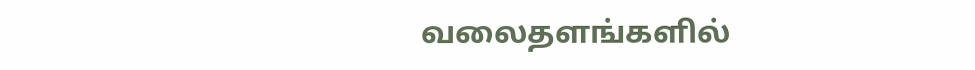வலைதளங்களில்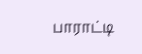பாராட்டி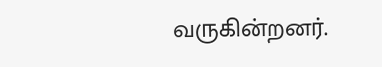வருகின்றனர்.